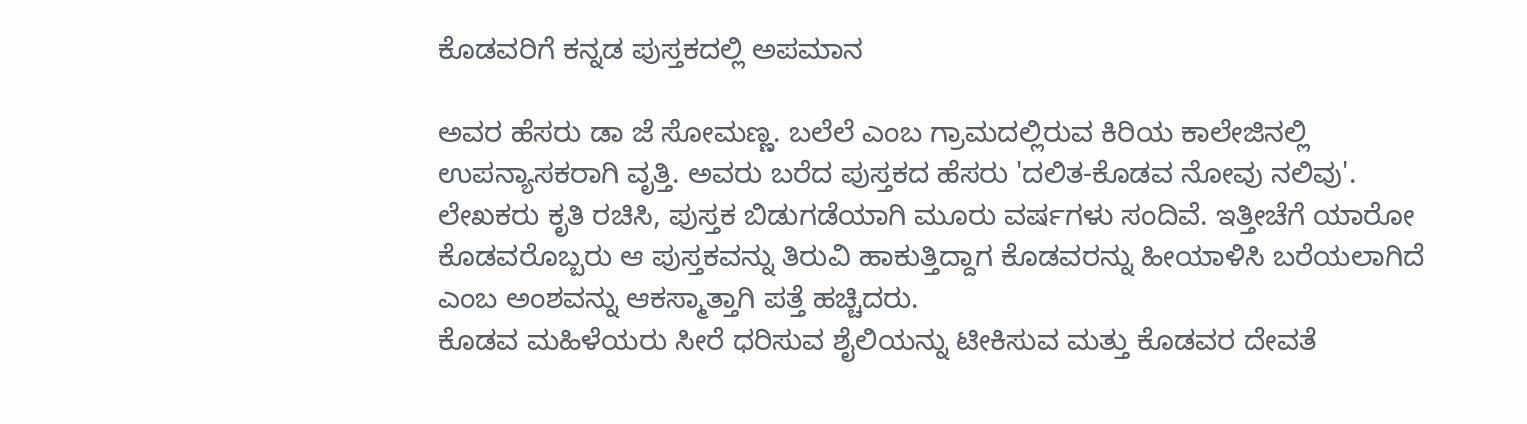ಕೊಡವರಿಗೆ ಕನ್ನಡ ಪುಸ್ತಕದಲ್ಲಿ ಅಪಮಾನ

ಅವರ ಹೆಸರು ಡಾ ಜೆ ಸೋಮಣ್ಣ. ಬಲೆಲೆ ಎಂಬ ಗ್ರಾಮದಲ್ಲಿರುವ ಕಿರಿಯ ಕಾಲೇಜಿನಲ್ಲಿ ಉಪನ್ಯಾಸಕರಾಗಿ ವೃತ್ತಿ. ಅವರು ಬರೆದ ಪುಸ್ತಕದ ಹೆಸರು 'ದಲಿತ-ಕೊಡವ ನೋವು ನಲಿವು'. ಲೇಖಕರು ಕೃತಿ ರಚಿಸಿ, ಪುಸ್ತಕ ಬಿಡುಗಡೆಯಾಗಿ ಮೂರು ವರ್ಷಗಳು ಸಂದಿವೆ. ಇತ್ತೀಚೆಗೆ ಯಾರೋ ಕೊಡವರೊಬ್ಬರು ಆ ಪುಸ್ತಕವನ್ನು ತಿರುವಿ ಹಾಕುತ್ತಿದ್ದಾಗ ಕೊಡವರನ್ನು ಹೀಯಾಳಿಸಿ ಬರೆಯಲಾಗಿದೆ ಎಂಬ ಅಂಶವನ್ನು ಆಕಸ್ಮಾತ್ತಾಗಿ ಪತ್ತೆ ಹಚ್ಚಿದರು.
ಕೊಡವ ಮಹಿಳೆಯರು ಸೀರೆ ಧರಿಸುವ ಶೈಲಿಯನ್ನು ಟೀಕಿಸುವ ಮತ್ತು ಕೊಡವರ ದೇವತೆ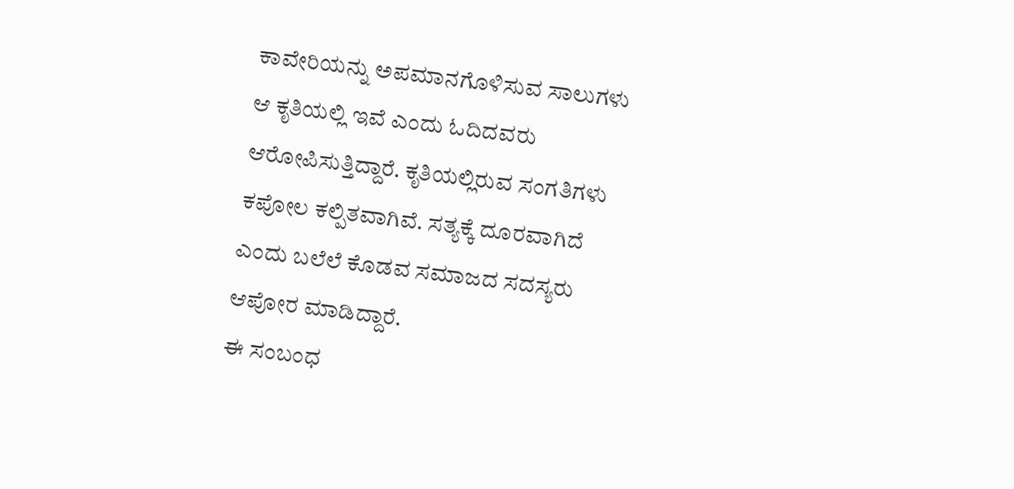ಕಾವೇರಿಯನ್ನು ಅಪಮಾನಗೊಳಿಸುವ ಸಾಲುಗಳು ಆ ಕೃತಿಯಲ್ಲಿ ಇವೆ ಎಂದು ಓದಿದವರು ಆರೋಪಿಸುತ್ತಿದ್ದಾರೆ. ಕೃತಿಯಲ್ಲಿರುವ ಸಂಗತಿಗಳು ಕಪೋಲ ಕಲ್ಪಿತವಾಗಿವೆ. ಸತ್ಯಕ್ಕೆ ದೂರವಾಗಿದೆ ಎಂದು ಬಲೆಲೆ ಕೊಡವ ಸಮಾಜದ ಸದಸ್ಯರು ಆಪೋರ ಮಾಡಿದ್ದಾರೆ.
ಈ ಸಂಬಂಧ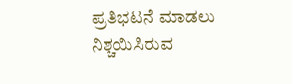ಪ್ರತಿಭಟನೆ ಮಾಡಲು ನಿಶ್ಚಯಿಸಿರುವ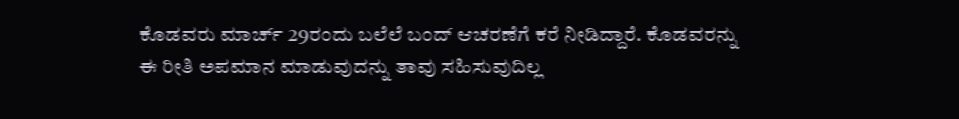ಕೊಡವರು ಮಾರ್ಚ್ 29ರಂದು ಬಲೆಲೆ ಬಂದ್ ಆಚರಣೆಗೆ ಕರೆ ನೀಡಿದ್ದಾರೆ. ಕೊಡವರನ್ನು ಈ ರೀತಿ ಅಪಮಾನ ಮಾಡುವುದನ್ನು ತಾವು ಸಹಿಸುವುದಿಲ್ಲ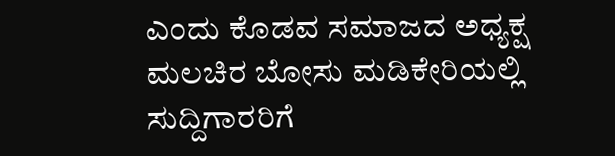ಎಂದು ಕೊಡವ ಸಮಾಜದ ಅಧ್ಯಕ್ಷ ಮಲಚಿರ ಬೋಸು ಮಡಿಕೇರಿಯಲ್ಲಿ ಸುದ್ದಿಗಾರರಿಗೆ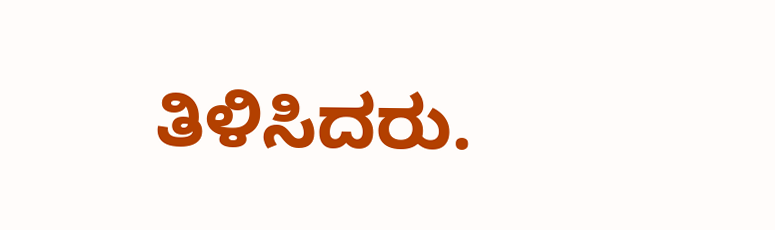ತಿಳಿಸಿದರು.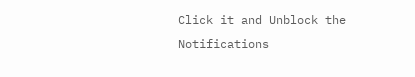Click it and Unblock the Notifications